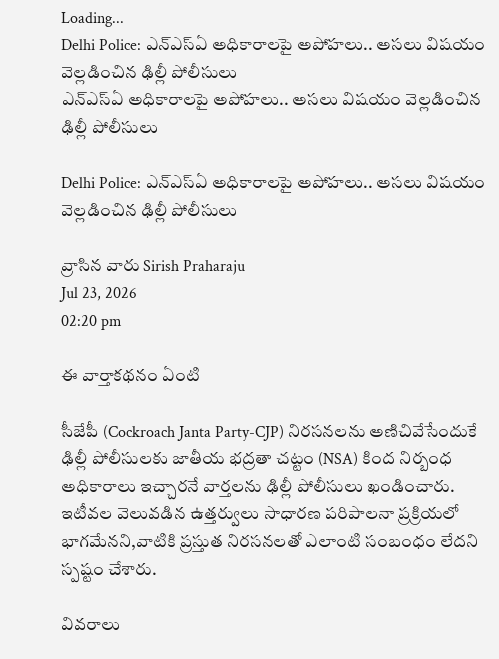Loading...
Delhi Police: ఎన్‌ఎస్‌ఏ అధికారాలపై అపోహలు.. అసలు విషయం వెల్లడించిన ఢిల్లీ పోలీసులు
ఎన్‌ఎస్‌ఏ అధికారాలపై అపోహలు.. అసలు విషయం వెల్లడించిన ఢిల్లీ పోలీసులు

Delhi Police: ఎన్‌ఎస్‌ఏ అధికారాలపై అపోహలు.. అసలు విషయం వెల్లడించిన ఢిల్లీ పోలీసులు

వ్రాసిన వారు Sirish Praharaju
Jul 23, 2026
02:20 pm

ఈ వార్తాకథనం ఏంటి

సీజేపీ (Cockroach Janta Party-CJP) నిరసనలను అణిచివేసేందుకే ఢిల్లీ పోలీసులకు జాతీయ భద్రతా చట్టం (NSA) కింద నిర్బంధ అధికారాలు ఇచ్చారనే వార్తలను ఢిల్లీ పోలీసులు ఖండించారు. ఇటీవల వెలువడిన ఉత్తర్వులు సాధారణ పరిపాలనా ప్రక్రియలో భాగమేనని,వాటికి ప్రస్తుత నిరసనలతో ఎలాంటి సంబంధం లేదని స్పష్టం చేశారు.

వివరాలు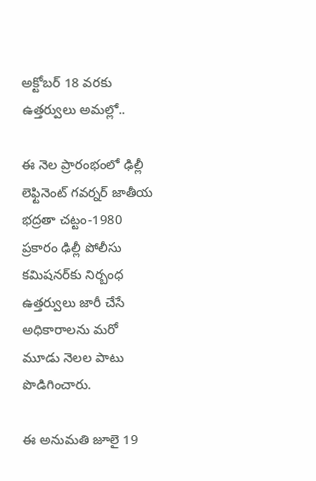అక్టోబర్ 18 వరకు ఉత్తర్వులు అమల్లో..

ఈ నెల ప్రారంభంలో ఢిల్లీ లెఫ్టినెంట్ గవర్నర్ జాతీయ భద్రతా చట్టం-1980 ప్రకారం ఢిల్లీ పోలీసు కమిషనర్‌కు నిర్బంధ ఉత్తర్వులు జారీ చేసే అధికారాలను మరో మూడు నెలల పాటు పొడిగించారు.

ఈ అనుమతి జూలై 19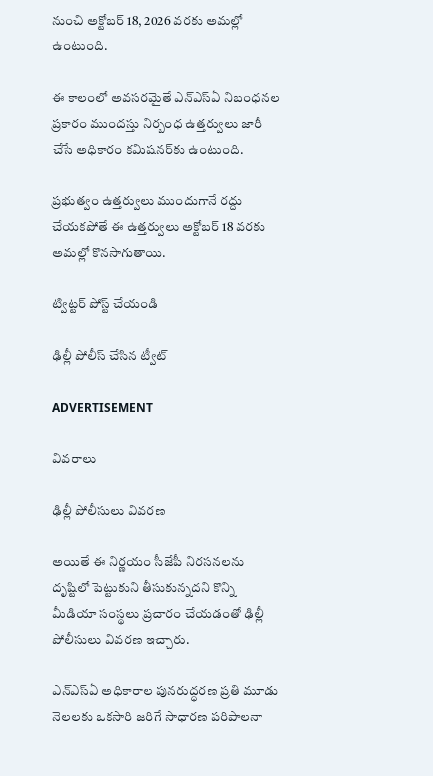నుంచి అక్టోబర్ 18, 2026 వరకు అమల్లో ఉంటుంది.

ఈ కాలంలో అవసరమైతే ఎన్‌ఎస్‌ఏ నిబంధనల ప్రకారం ముందస్తు నిర్బంధ ఉత్తర్వులు జారీ చేసే అధికారం కమిషనర్‌కు ఉంటుంది.

ప్రభుత్వం ఉత్తర్వులు ముందుగానే రద్దు చేయకపోతే ఈ ఉత్తర్వులు అక్టోబర్ 18 వరకు అమల్లో కొనసాగుతాయి.

ట్విట్టర్ పోస్ట్ చేయండి

ఢిల్లీ పోలీస్ చేసిన ట్వీట్

ADVERTISEMENT

వివరాలు

ఢిల్లీ పోలీసులు వివరణ

అయితే ఈ నిర్ణయం సీజేపీ నిరసనలను దృష్టిలో పెట్టుకుని తీసుకున్నదని కొన్ని మీడియా సంస్థలు ప్రచారం చేయడంతో ఢిల్లీ పోలీసులు వివరణ ఇచ్చారు.

ఎన్‌ఎస్‌ఏ అధికారాల పునరుద్ధరణ ప్రతి మూడు నెలలకు ఒకసారి జరిగే సాధారణ పరిపాలనా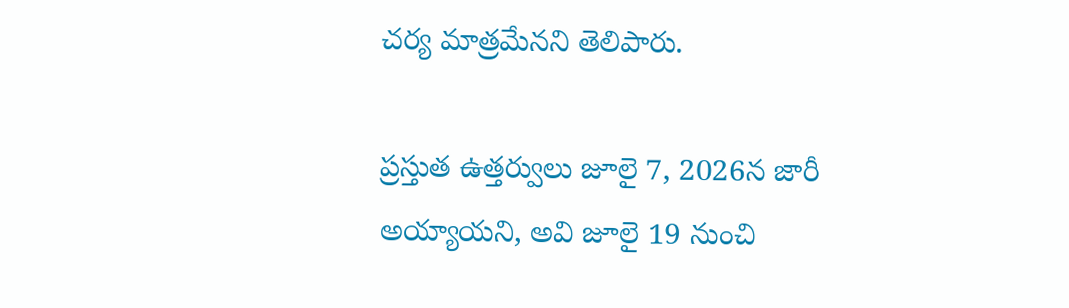చర్య మాత్రమేనని తెలిపారు.

ప్రస్తుత ఉత్తర్వులు జూలై 7, 2026న జారీ అయ్యాయని, అవి జూలై 19 నుంచి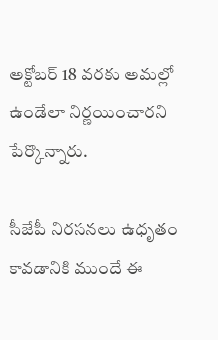అక్టోబర్ 18 వరకు అమల్లో ఉండేలా నిర్ణయించారని పేర్కొన్నారు.

సీజేపీ నిరసనలు ఉధృతం కావడానికి ముందే ఈ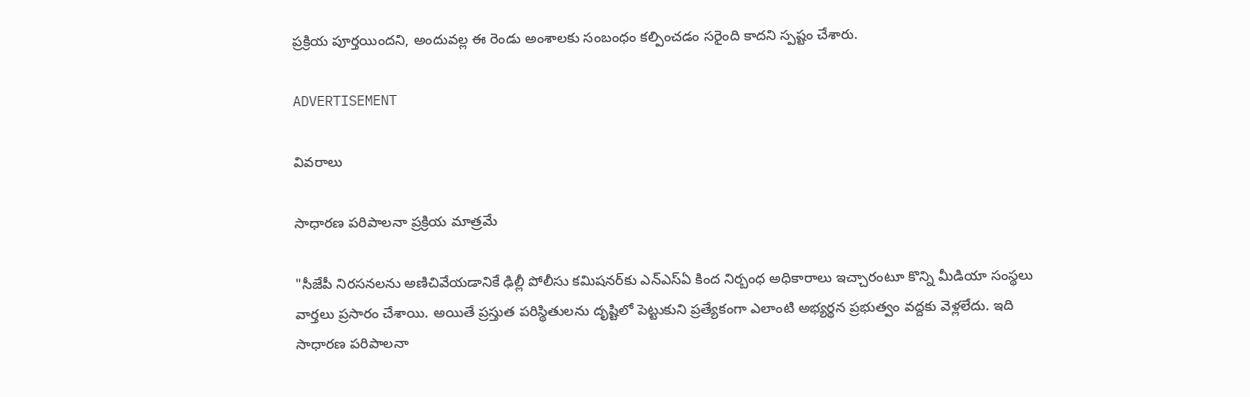ప్రక్రియ పూర్తయిందని, అందువల్ల ఈ రెండు అంశాలకు సంబంధం కల్పించడం సరైంది కాదని స్పష్టం చేశారు.

ADVERTISEMENT

వివరాలు

సాధారణ పరిపాలనా ప్రక్రియ మాత్రమే

"సీజేపీ నిరసనలను అణిచివేయడానికే ఢిల్లీ పోలీసు కమిషనర్‌కు ఎన్‌ఎస్‌ఏ కింద నిర్బంధ అధికారాలు ఇచ్చారంటూ కొన్ని మీడియా సంస్థలు వార్తలు ప్రసారం చేశాయి. అయితే ప్రస్తుత పరిస్థితులను దృష్టిలో పెట్టుకుని ప్రత్యేకంగా ఎలాంటి అభ్యర్థన ప్రభుత్వం వద్దకు వెళ్లలేదు. ఇది సాధారణ పరిపాలనా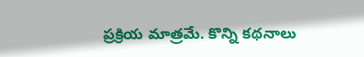ప్రక్రియ మాత్రమే. కొన్ని కథనాలు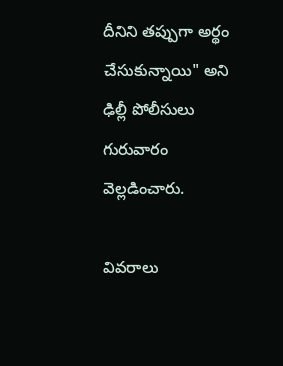దీనిని తప్పుగా అర్థం చేసుకున్నాయి" అని ఢిల్లీ పోలీసులు గురువారం వెల్లడించారు.

వివరాలు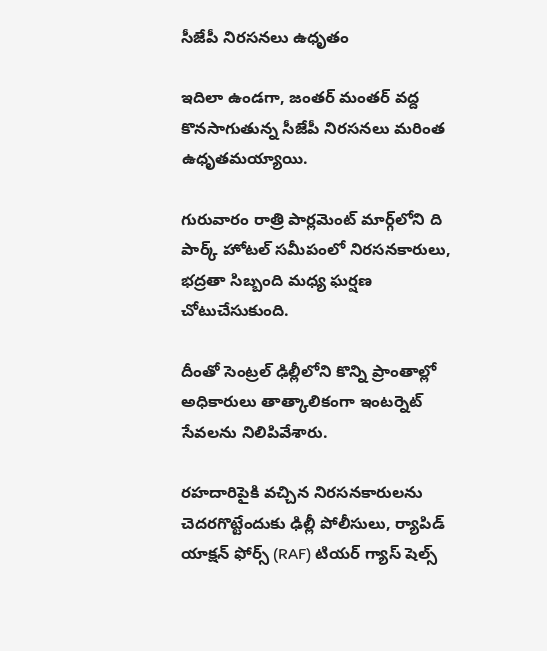సీజేపీ నిరసనలు ఉధృతం

ఇదిలా ఉండగా, జంతర్ మంతర్ వద్ద కొనసాగుతున్న సీజేపీ నిరసనలు మరింత ఉధృతమయ్యాయి.

గురువారం రాత్రి పార్లమెంట్ మార్గ్‌లోని ది పార్క్ హోటల్ సమీపంలో నిరసనకారులు, భద్రతా సిబ్బంది మధ్య ఘర్షణ చోటుచేసుకుంది.

దీంతో సెంట్రల్ ఢిల్లీలోని కొన్ని ప్రాంతాల్లో అధికారులు తాత్కాలికంగా ఇంటర్నెట్ సేవలను నిలిపివేశారు.

రహదారిపైకి వచ్చిన నిరసనకారులను చెదరగొట్టేందుకు ఢిల్లీ పోలీసులు, ర్యాపిడ్ యాక్షన్ ఫోర్స్ (RAF) టియర్ గ్యాస్ షెల్స్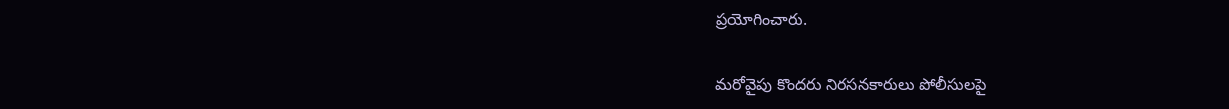ప్రయోగించారు.

మరోవైపు కొందరు నిరసనకారులు పోలీసులపై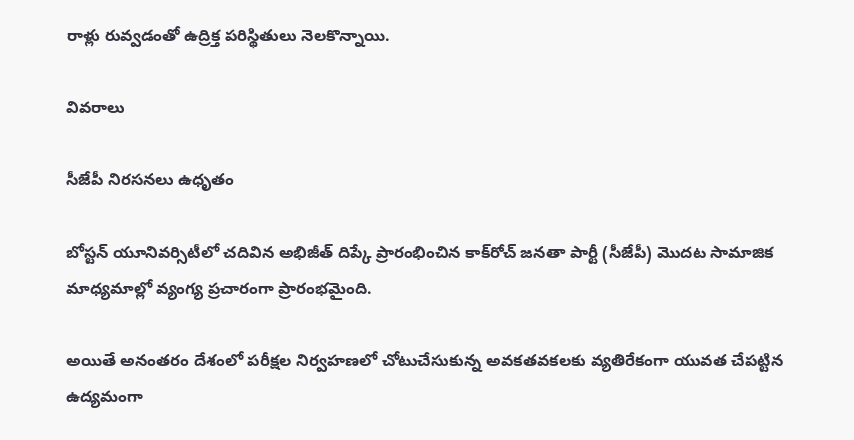రాళ్లు రువ్వడంతో ఉద్రిక్త పరిస్థితులు నెలకొన్నాయి.

వివరాలు

సీజేపీ నిరసనలు ఉధృతం

బోస్టన్ యూనివర్సిటీలో చదివిన అభిజీత్ దిప్కే ప్రారంభించిన కాక్‌రోచ్ జనతా పార్టీ (సీజేపీ) మొదట సామాజిక మాధ్యమాల్లో వ్యంగ్య ప్రచారంగా ప్రారంభమైంది.

అయితే అనంతరం దేశంలో పరీక్షల నిర్వహణలో చోటుచేసుకున్న అవకతవకలకు వ్యతిరేకంగా యువత చేపట్టిన ఉద్యమంగా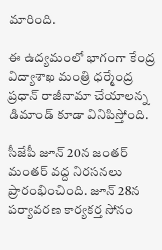మారింది.

ఈ ఉద్యమంలో భాగంగా కేంద్ర విద్యాశాఖ మంత్రి ధర్మేంద్ర ప్రధాన్ రాజీనామా చేయాలన్న డిమాండ్ కూడా వినిపిస్తోంది.

సీజేపీ జూన్ 20న జంతర్ మంతర్ వద్ద నిరసనలు ప్రారంభించింది. జూన్ 28న పర్యావరణ కార్యకర్త సోనం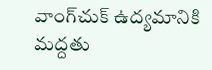వాంగ్‌చుక్ ఉద్యమానికి మద్దతు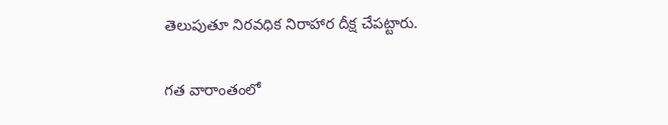తెలుపుతూ నిరవధిక నిరాహార దీక్ష చేపట్టారు.

గత వారాంతంలో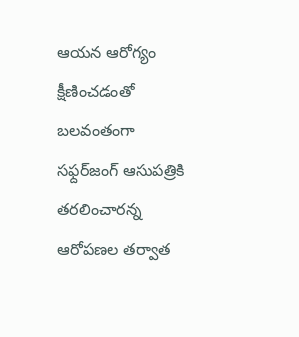ఆయన ఆరోగ్యం క్షీణించడంతో బలవంతంగా సఫ్దర్‌జంగ్ ఆసుపత్రికి తరలించారన్న ఆరోపణల తర్వాత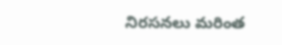నిరసనలు మరింత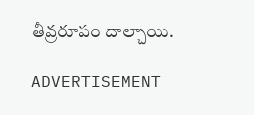తీవ్రరూపం దాల్చాయి.

ADVERTISEMENT